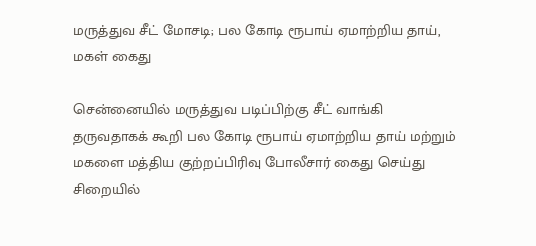மருத்துவ சீட் மோசடி; பல கோடி ரூபாய் ஏமாற்றிய தாய், மகள் கைது

சென்னையில் மருத்துவ படிப்பிற்கு சீட் வாங்கி தருவதாகக் கூறி பல கோடி ரூபாய் ஏமாற்றிய தாய் மற்றும் மகளை மத்திய குற்றப்பிரிவு போலீசார் கைது செய்து சிறையில்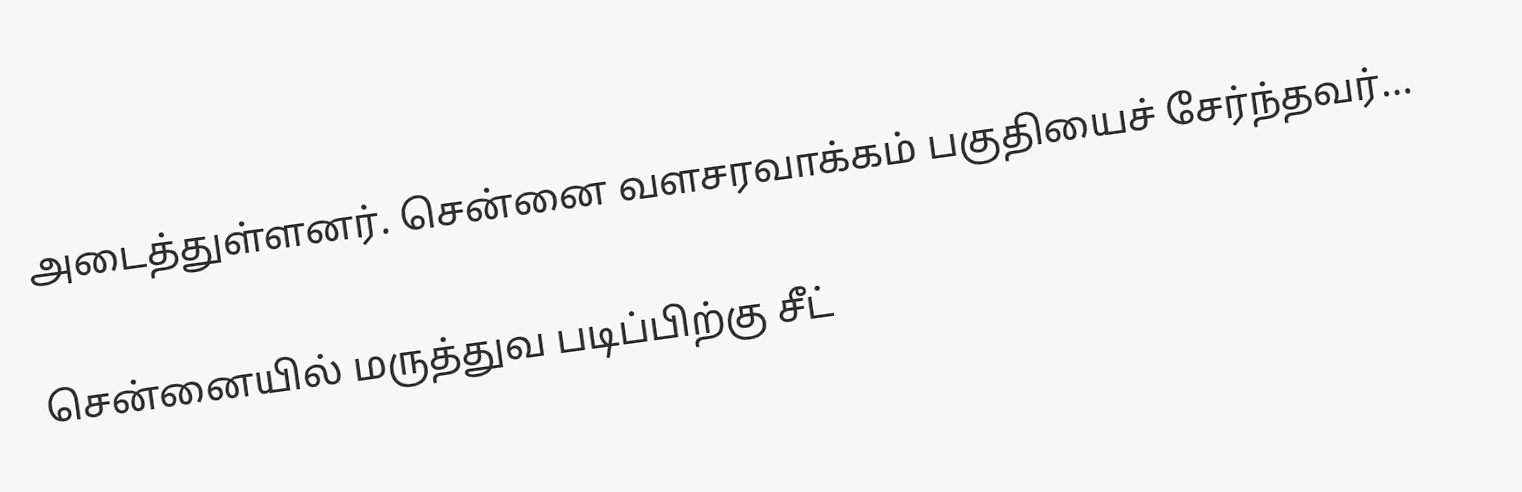அடைத்துள்ளனர். சென்னை வளசரவாக்கம் பகுதியைச் சேர்ந்தவர்…

சென்னையில் மருத்துவ படிப்பிற்கு சீட்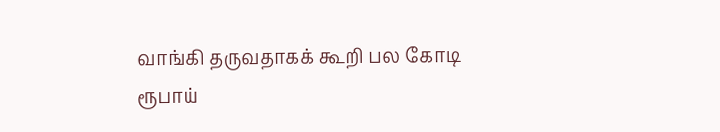வாங்கி தருவதாகக் கூறி பல கோடி ரூபாய்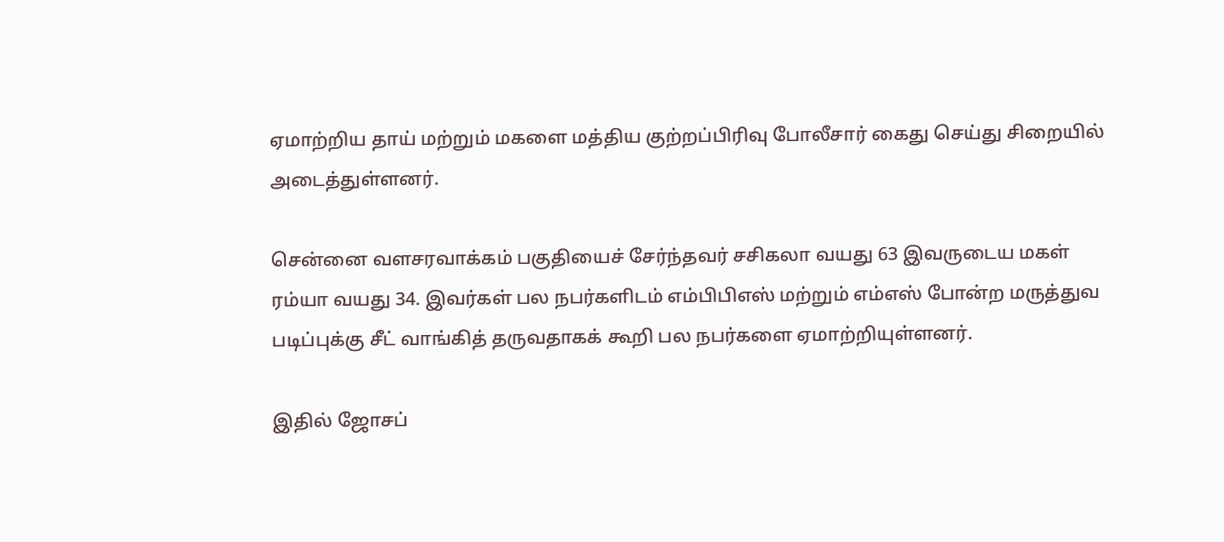ஏமாற்றிய தாய் மற்றும் மகளை மத்திய குற்றப்பிரிவு போலீசார் கைது செய்து சிறையில் அடைத்துள்ளனர்.

சென்னை வளசரவாக்கம் பகுதியைச் சேர்ந்தவர் சசிகலா வயது 63 இவருடைய மகள் ரம்யா வயது 34. இவர்கள் பல நபர்களிடம் எம்பிபிஎஸ் மற்றும் எம்எஸ் போன்ற மருத்துவ படிப்புக்கு சீட் வாங்கித் தருவதாகக் கூறி பல நபர்களை ஏமாற்றியுள்ளனர்.

இதில் ஜோசப்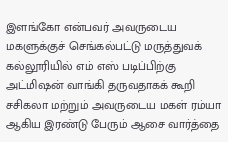இளங்கோ என்பவர் அவருடைய மகளுக்குச் செங்கல்பட்டு மருத்துவக் கல்லூரியில் எம் எஸ் படிப்பிற்கு அட்மிஷன் வாங்கி தருவதாகக் கூறி சசிகலா மற்றும் அவருடைய மகள் ரம்யா ஆகிய இரண்டு பேரும் ஆசை வார்த்தை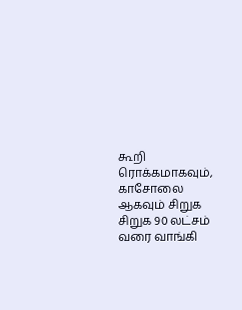கூறி ரொக்கமாகவும், காசோலை ஆகவும் சிறுக சிறுக 90 லட்சம் வரை வாங்கி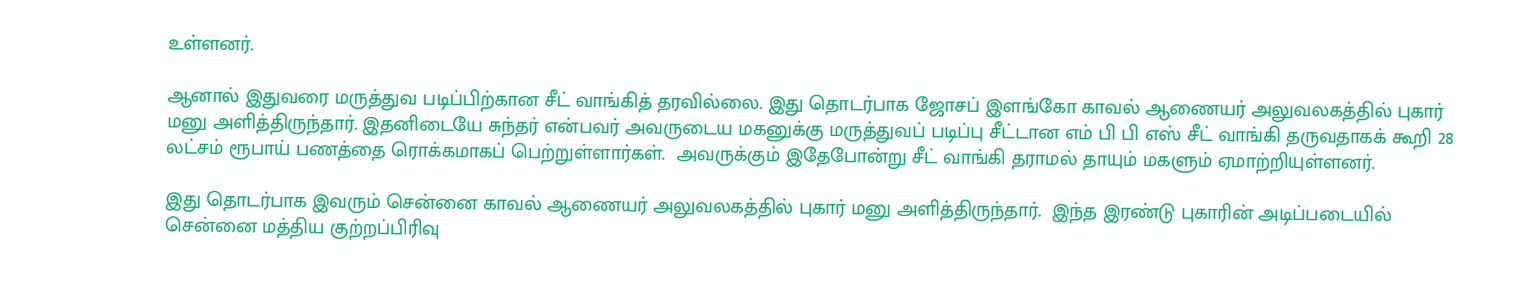உள்ளனர்.

ஆனால் இதுவரை மருத்துவ படிப்பிற்கான சீட் வாங்கித் தரவில்லை. இது தொடர்பாக ஜோசப் இளங்கோ காவல் ஆணையர் அலுவலகத்தில் புகார் மனு அளித்திருந்தார். இதனிடையே சுந்தர் என்பவர் அவருடைய மகனுக்கு மருத்துவப் படிப்பு சீட்டான எம் பி பி எஸ் சீட் வாங்கி தருவதாகக் கூறி 28 லட்சம் ரூபாய் பணத்தை ரொக்கமாகப் பெற்றுள்ளார்கள்.  அவருக்கும் இதேபோன்று சீட் வாங்கி தராமல் தாயும் மகளும் ஏமாற்றியுள்ளனர்.

இது தொடர்பாக இவரும் சென்னை காவல் ஆணையர் அலுவலகத்தில் புகார் மனு அளித்திருந்தார்.  இந்த இரண்டு புகாரின் அடிப்படையில் சென்னை மத்திய குற்றப்பிரிவு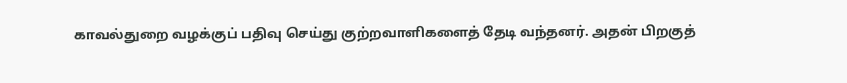காவல்துறை வழக்குப் பதிவு செய்து குற்றவாளிகளைத் தேடி வந்தனர். அதன் பிறகுத்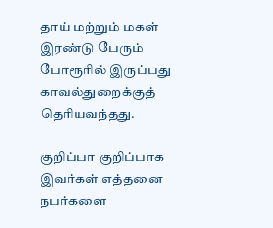தாய் மற்றும் மகள் இரண்டு பேரும் போரூரில் இருப்பது காவல்துறைக்குத் தெரியவந்தது.

குறிப்பா குறிப்பாக இவர்கள் எத்தனை நபர்களை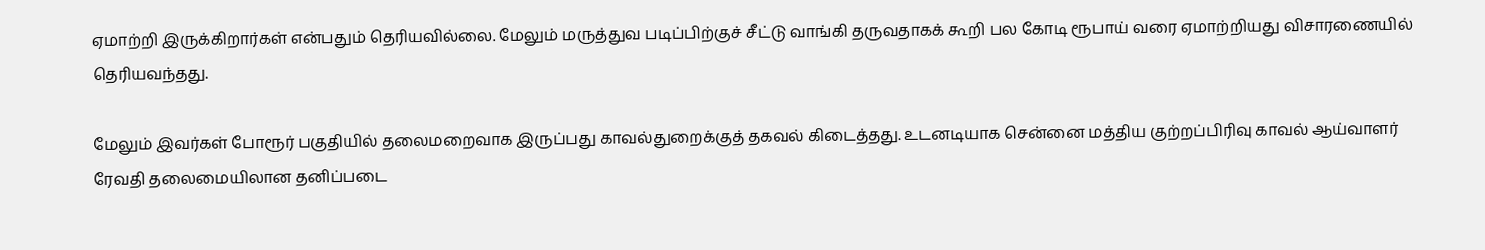ஏமாற்றி இருக்கிறார்கள் என்பதும் தெரியவில்லை. மேலும் மருத்துவ படிப்பிற்குச் சீட்டு வாங்கி தருவதாகக் கூறி பல கோடி ரூபாய் வரை ஏமாற்றியது விசாரணையில் தெரியவந்தது.

மேலும் இவர்கள் போரூர் பகுதியில் தலைமறைவாக இருப்பது காவல்துறைக்குத் தகவல் கிடைத்தது. உடனடியாக சென்னை மத்திய குற்றப்பிரிவு காவல் ஆய்வாளர் ரேவதி தலைமையிலான தனிப்படை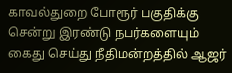காவல்துறை போரூர் பகுதிக்கு சென்று இரண்டு நபர்களையும் கைது செய்து நீதிமன்றத்தில் ஆஜர்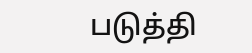படுத்தி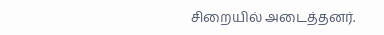சிறையில் அடைத்தனர்.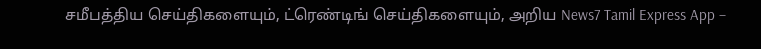சமீபத்திய செய்திகளையும், ட்ரெண்டிங் செய்திகளையும், அறிய News7 Tamil Express App –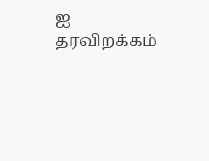ஐ தரவிறக்கம்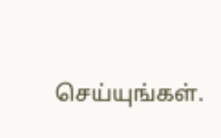செய்யுங்கள்.